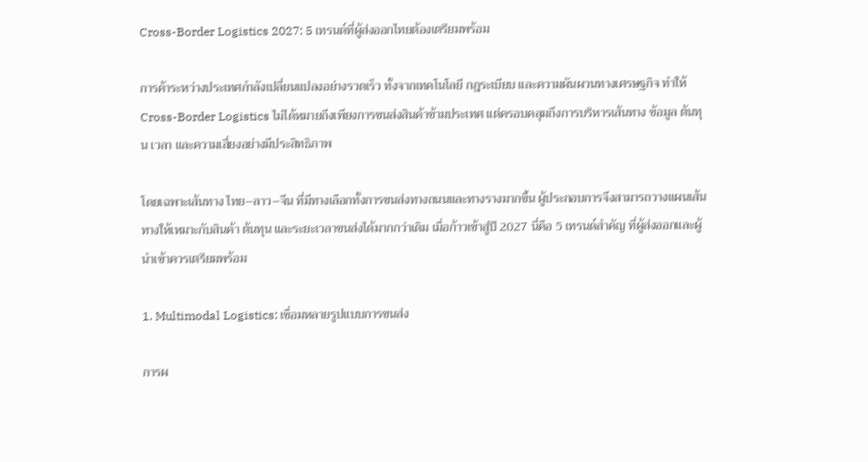Cross-Border Logistics 2027: 5 เทรนด์ที่ผู้ส่งออกไทยต้องเตรียมพร้อม

การค้าระหว่างประเทศกำลังเปลี่ยนแปลงอย่างรวดเร็ว ทั้งจากเทคโนโลยี กฎระเบียบ และความผันผวนทางเศรษฐกิจ ทำให้ Cross-Border Logistics ไม่ได้หมายถึงเพียงการขนส่งสินค้าข้ามประเทศ แต่ครอบคลุมถึงการบริหารเส้นทาง ข้อมูล ต้นทุน เวลา และความเสี่ยงอย่างมีประสิทธิภาพ

โดยเฉพาะเส้นทาง ไทย–ลาว–จีน ที่มีทางเลือกทั้งการขนส่งทางถนนและทางรางมากขึ้น ผู้ประกอบการจึงสามารถวางแผนเส้นทางให้เหมาะกับสินค้า ต้นทุน และระยะเวลาขนส่งได้มากกว่าเดิม เมื่อก้าวเข้าสู่ปี 2027 นี่คือ 5 เทรนด์สำคัญ ที่ผู้ส่งออกและผู้นำเข้าควรเตรียมพร้อม

1. Multimodal Logistics: เชื่อมหลายรูปแบบการขนส่ง

การผ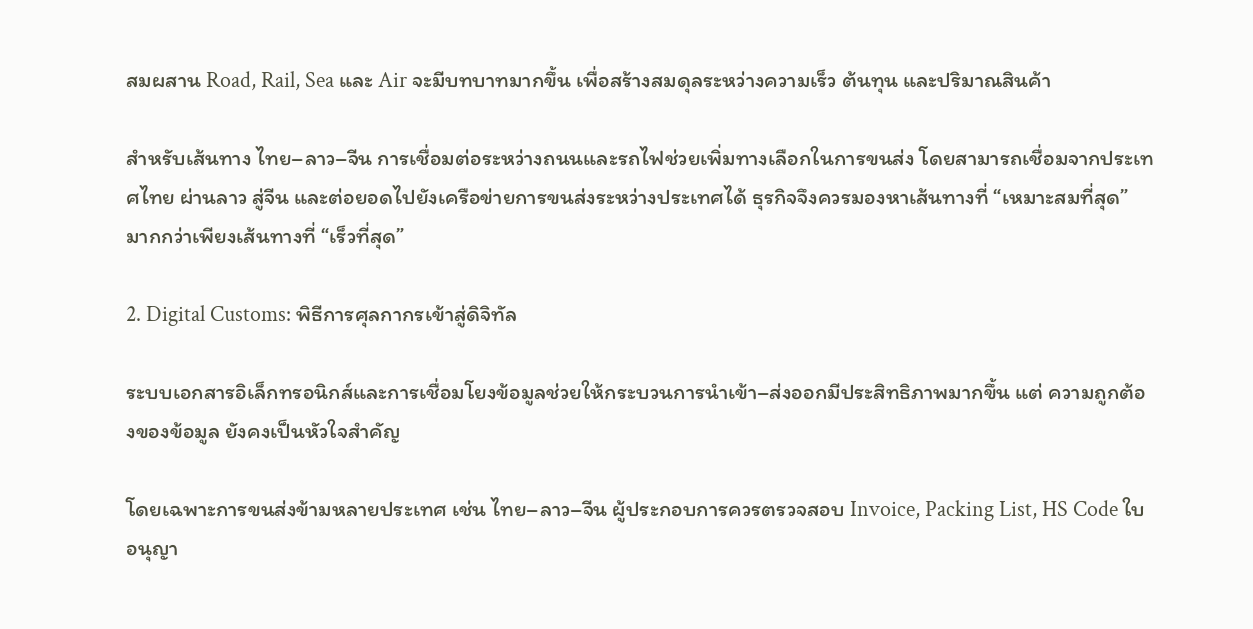สมผสาน Road, Rail, Sea และ Air จะมีบทบาทมากขึ้น เพื่อสร้างสมดุลระหว่างความเร็ว ต้นทุน และปริมาณสินค้า

สำหรับเส้นทาง ไทย–ลาว–จีน การเชื่อมต่อระหว่างถนนและรถไฟช่วยเพิ่มทางเลือกในการขนส่ง โดยสามารถเชื่อมจากประเทศไทย ผ่านลาว สู่จีน และต่อยอดไปยังเครือข่ายการขนส่งระหว่างประเทศได้ ธุรกิจจึงควรมองหาเส้นทางที่ “เหมาะสมที่สุด” มากกว่าเพียงเส้นทางที่ “เร็วที่สุด”

2. Digital Customs: พิธีการศุลกากรเข้าสู่ดิจิทัล

ระบบเอกสารอิเล็กทรอนิกส์และการเชื่อมโยงข้อมูลช่วยให้กระบวนการนำเข้า–ส่งออกมีประสิทธิภาพมากขึ้น แต่ ความถูกต้องของข้อมูล ยังคงเป็นหัวใจสำคัญ

โดยเฉพาะการขนส่งข้ามหลายประเทศ เช่น ไทย–ลาว–จีน ผู้ประกอบการควรตรวจสอบ Invoice, Packing List, HS Code ใบอนุญา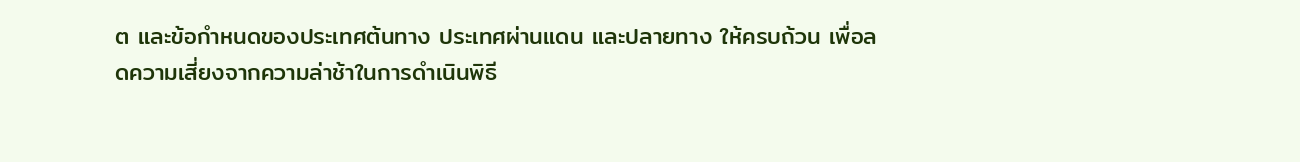ต และข้อกำหนดของประเทศต้นทาง ประเทศผ่านแดน และปลายทาง ให้ครบถ้วน เพื่อลดความเสี่ยงจากความล่าช้าในการดำเนินพิธี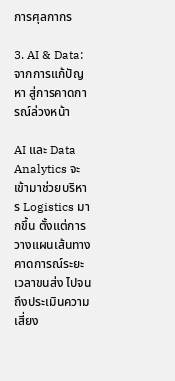การศุลกากร

3. AI & Data: จากการแก้ปัญหา สู่การคาดการณ์ล่วงหน้า

AI และ Data Analytics จะเข้ามาช่วยบริหาร Logistics มากขึ้น ตั้งแต่การวางแผนเส้นทาง คาดการณ์ระยะเวลาขนส่ง ไปจนถึงประเมินความเสี่ยง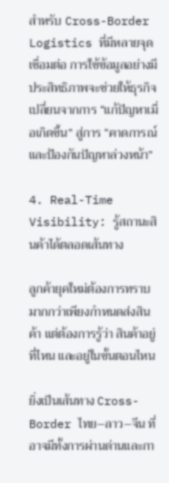สำหรับ Cross-Border Logistics ที่มีหลายจุดเชื่อมต่อ การใช้ข้อมูลอย่างมีประสิทธิภาพจะช่วยให้ธุรกิจเปลี่ยนจากการ “แก้ปัญหาเมื่อเกิดขึ้น” สู่การ “คาดการณ์และป้องกันปัญหาล่วงหน้า”

4. Real-Time Visibility: รู้สถานะสินค้าได้ตลอดเส้นทาง

ลูกค้ายุคใหม่ต้องการทราบมากกว่าเพียงกำหนดส่งสินค้า แต่ต้องการรู้ว่า สินค้าอยู่ที่ไหน และอยู่ในขั้นตอนไหน

ยิ่งเป็นเส้นทาง Cross-Border ไทย–ลาว–จีน ที่อาจมีทั้งการผ่านด่านและกา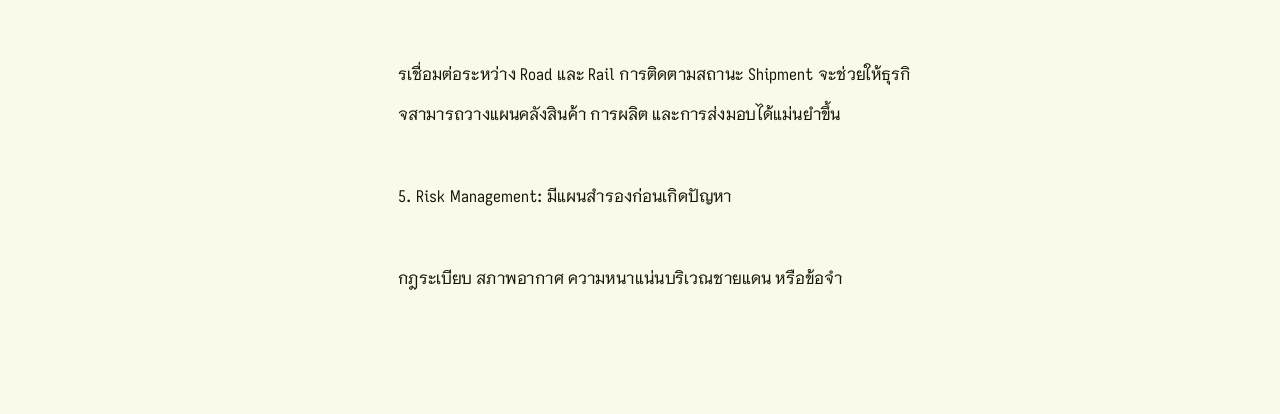รเชื่อมต่อระหว่าง Road และ Rail การติดตามสถานะ Shipment จะช่วยให้ธุรกิจสามารถวางแผนคลังสินค้า การผลิต และการส่งมอบได้แม่นยำขึ้น

5. Risk Management: มีแผนสำรองก่อนเกิดปัญหา

กฎระเบียบ สภาพอากาศ ความหนาแน่นบริเวณชายแดน หรือข้อจำ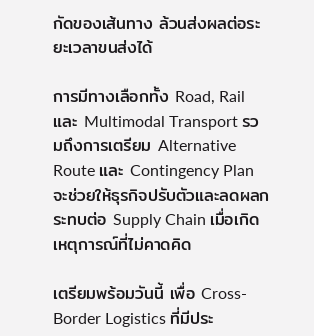กัดของเส้นทาง ล้วนส่งผลต่อระยะเวลาขนส่งได้

การมีทางเลือกทั้ง Road, Rail และ Multimodal Transport รวมถึงการเตรียม Alternative Route และ Contingency Plan จะช่วยให้ธุรกิจปรับตัวและลดผลกระทบต่อ Supply Chain เมื่อเกิดเหตุการณ์ที่ไม่คาดคิด

เตรียมพร้อมวันนี้ เพื่อ Cross-Border Logistics ที่มีประ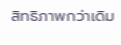สิทธิภาพกว่าเดิม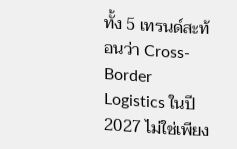ทั้ง 5 เทรนด์สะท้อนว่า Cross-Border Logistics ในปี 2027 ไม่ใช่เพียง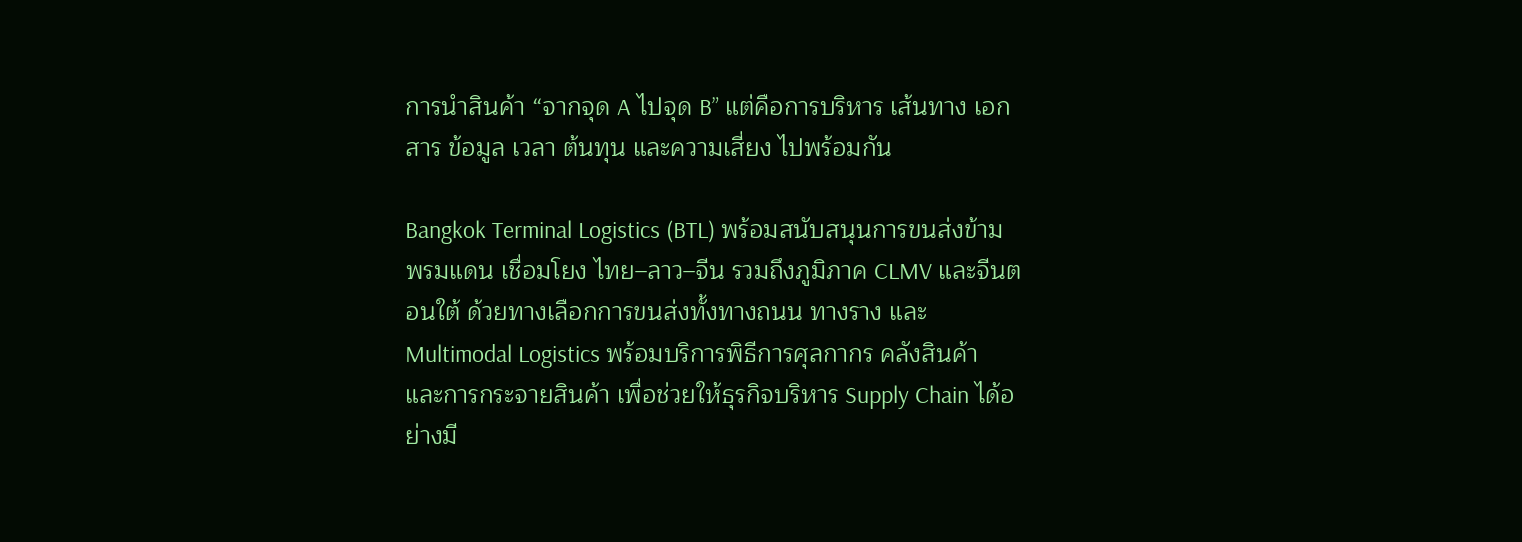การนำสินค้า “จากจุด A ไปจุด B” แต่คือการบริหาร เส้นทาง เอกสาร ข้อมูล เวลา ต้นทุน และความเสี่ยง ไปพร้อมกัน

Bangkok Terminal Logistics (BTL) พร้อมสนับสนุนการขนส่งข้ามพรมแดน เชื่อมโยง ไทย–ลาว–จีน รวมถึงภูมิภาค CLMV และจีนตอนใต้ ด้วยทางเลือกการขนส่งทั้งทางถนน ทางราง และ Multimodal Logistics พร้อมบริการพิธีการศุลกากร คลังสินค้า และการกระจายสินค้า เพื่อช่วยให้ธุรกิจบริหาร Supply Chain ได้อย่างมี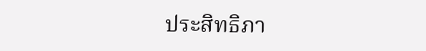ประสิทธิภา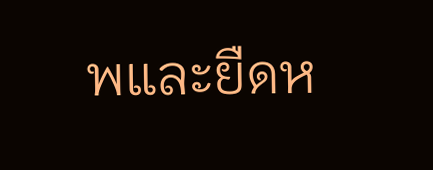พและยืดห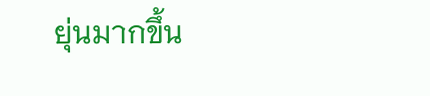ยุ่นมากขึ้น